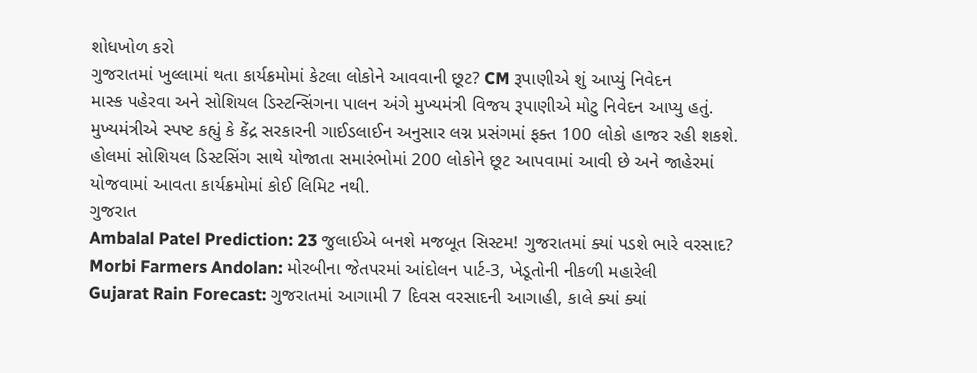શોધખોળ કરો
ગુજરાતમાં ખુલ્લામાં થતા કાર્યક્રમોમાં કેટલા લોકોને આવવાની છૂટ? CM રૂપાણીએ શું આપ્યું નિવેદન
માસ્ક પહેરવા અને સોશિયલ ડિસ્ટન્સિંગના પાલન અંગે મુખ્યમંત્રી વિજય રૂપાણીએ મોટુ નિવેદન આપ્યુ હતું. મુખ્યમંત્રીએ સ્પષ્ટ કહ્યું કે કેંદ્ર સરકારની ગાઈડલાઈન અનુસાર લગ્ન પ્રસંગમાં ફક્ત 100 લોકો હાજર રહી શકશે. હોલમાં સોશિયલ ડિસ્ટસિંગ સાથે યોજાતા સમારંભોમાં 200 લોકોને છૂટ આપવામાં આવી છે અને જાહેરમાં યોજવામાં આવતા કાર્યક્રમોમાં કોઈ લિમિટ નથી.
ગુજરાત
Ambalal Patel Prediction: 23 જુલાઈએ બનશે મજબૂત સિસ્ટમ! ગુજરાતમાં ક્યાં પડશે ભારે વરસાદ?
Morbi Farmers Andolan: મોરબીના જેતપરમાં આંદોલન પાર્ટ-3, ખેડૂતોની નીકળી મહારેલી
Gujarat Rain Forecast: ગુજરાતમાં આગામી 7 દિવસ વરસાદની આગાહી, કાલે ક્યાં ક્યાં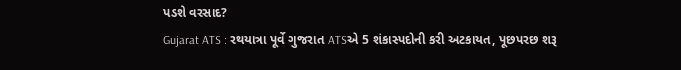પડશે વરસાદ?
Gujarat ATS : રથયાત્રા પૂર્વે ગુજરાત ATSએ 5 શંકાસ્પદોની કરી અટકાયત, પૂછપરછ શરૂ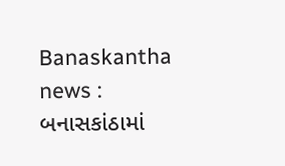Banaskantha news : બનાસકાંઠામાં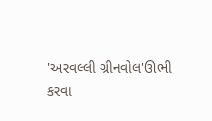'અરવલ્લી ગ્રીનવોલ'ઊભી કરવા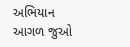અભિયાન
આગળ જુઓ